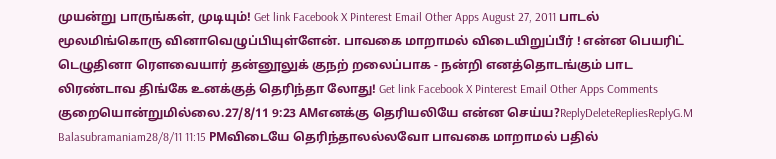முயன்று பாருங்கள், முடியும்! Get link Facebook X Pinterest Email Other Apps August 27, 2011 பாடல் மூலமிங்கொரு வினாவெழுப்பியுள்ளேன். பாவகை மாறாமல் விடையிறுப்பீர் ! என்ன பெயரிட் டெழுதினா ரௌவையார் தன்னூலுக் குநற் றலைப்பாக - நன்றி எனத்தொடங்கும் பாட லிரண்டாவ திங்கே உனக்குத் தெரிந்தா லோது! Get link Facebook X Pinterest Email Other Apps Comments குறையொன்றுமில்லை.27/8/11 9:23 AMஎனக்கு தெரியலியே என்ன செய்ய?ReplyDeleteRepliesReplyG.M Balasubramaniam28/8/11 11:15 PMவிடையே தெரிந்தாலல்லவோ பாவகை மாறாமல் பதில்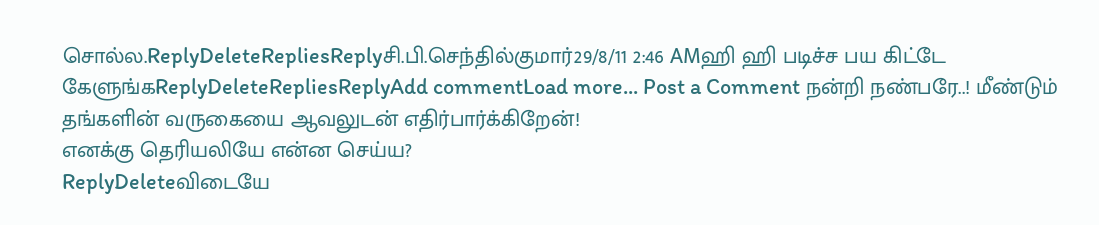சொல்ல.ReplyDeleteRepliesReplyசி.பி.செந்தில்குமார்29/8/11 2:46 AMஹி ஹி படிச்ச பய கிட்டே கேளுங்கReplyDeleteRepliesReplyAdd commentLoad more... Post a Comment நன்றி நண்பரே..! மீண்டும் தங்களின் வருகையை ஆவலுடன் எதிர்பார்க்கிறேன்!
எனக்கு தெரியலியே என்ன செய்ய?
ReplyDeleteவிடையே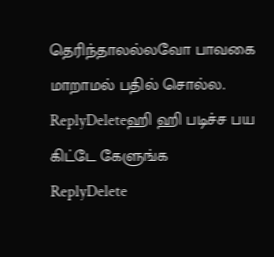தெரிந்தாலல்லவோ பாவகை மாறாமல் பதில் சொல்ல.
ReplyDeleteஹி ஹி படிச்ச பய கிட்டே கேளுங்க
ReplyDelete